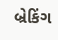બ્રેકિંગ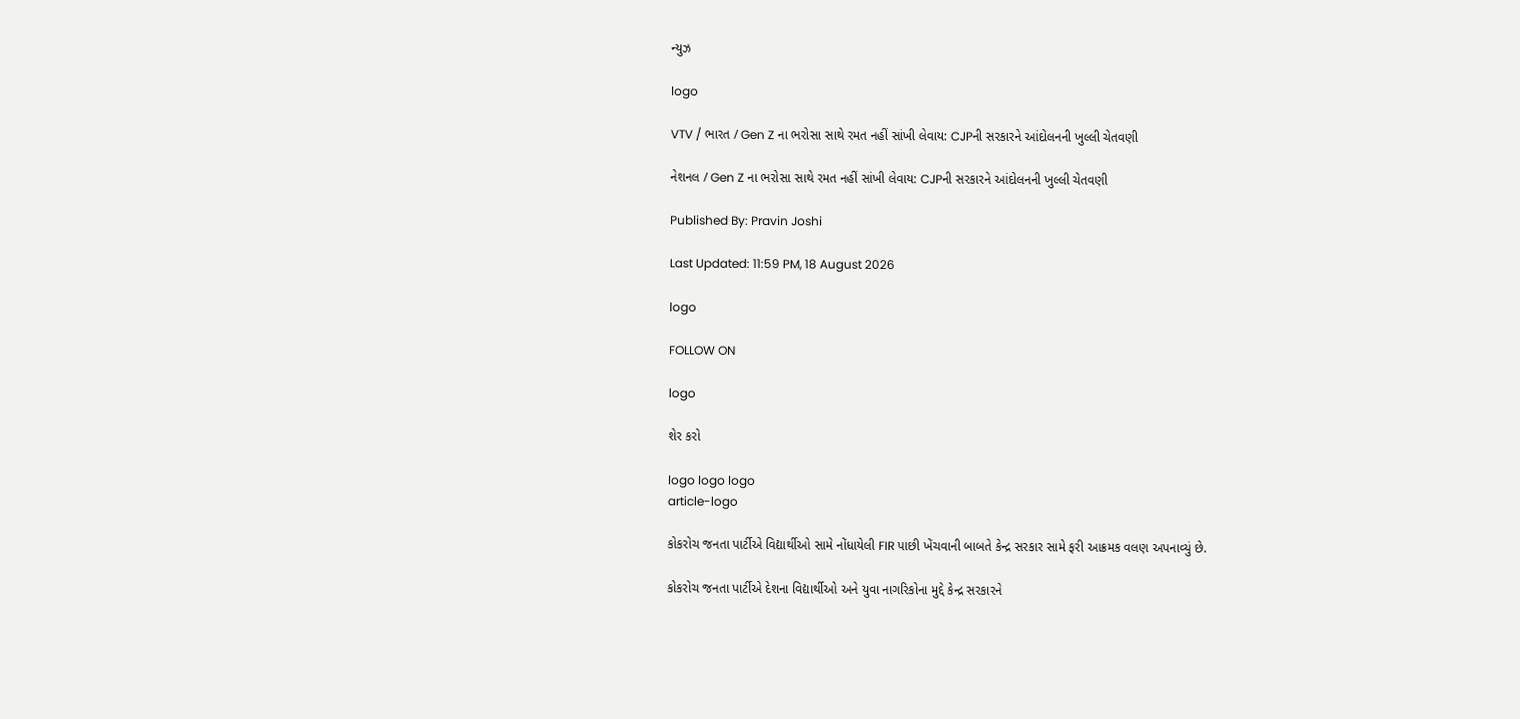ન્યુઝ

logo

VTV / ભારત / Gen Z ના ભરોસા સાથે રમત નહીં સાંખી લેવાય: CJPની સરકારને આંદોલનની ખુલ્લી ચેતવણી

નેશનલ / Gen Z ના ભરોસા સાથે રમત નહીં સાંખી લેવાય: CJPની સરકારને આંદોલનની ખુલ્લી ચેતવણી

Published By: Pravin Joshi

Last Updated: 11:59 PM, 18 August 2026

logo

FOLLOW ON

logo

શેર કરો

logo logo logo
article-logo

કોકરોચ જનતા પાર્ટીએ વિદ્યાર્થીઓ સામે નોંધાયેલી FIR પાછી ખેંચવાની બાબતે કેન્દ્ર સરકાર સામે ફરી આક્રમક વલણ અપનાવ્યું છે.

કોકરોચ જનતા પાર્ટીએ દેશના વિદ્યાર્થીઓ અને યુવા નાગરિકોના મુદ્દે કેન્દ્ર સરકારને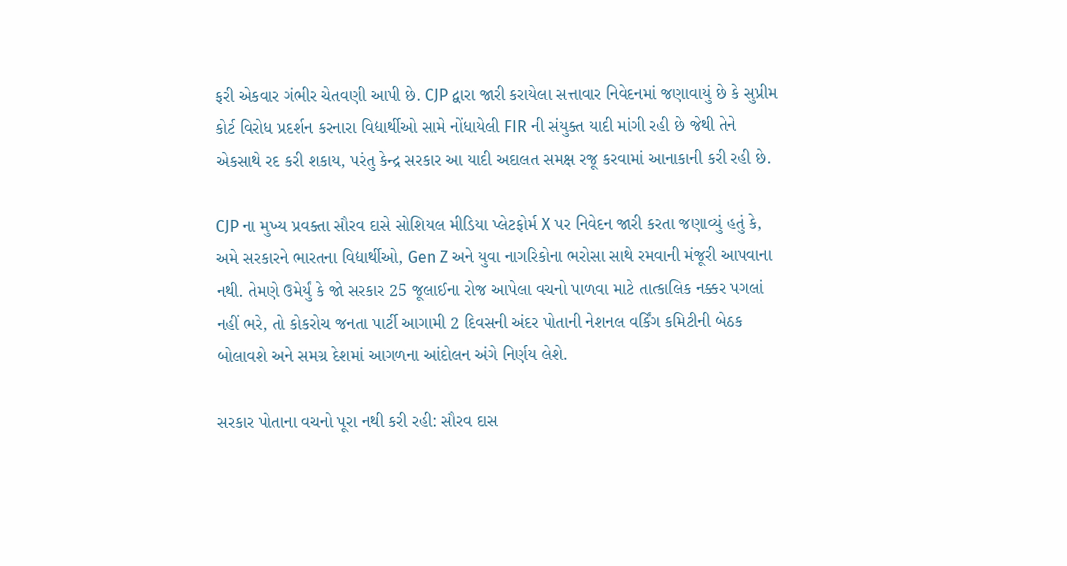ફરી એકવાર ગંભીર ચેતવણી આપી છે. CJP દ્વારા જારી કરાયેલા સત્તાવાર નિવેદનમાં જણાવાયું છે કે સુપ્રીમ કોર્ટ વિરોધ પ્રદર્શન કરનારા વિદ્યાર્થીઓ સામે નોંધાયેલી FIR ની સંયુક્ત યાદી માંગી રહી છે જેથી તેને એકસાથે રદ કરી શકાય, પરંતુ કેન્દ્ર સરકાર આ યાદી અદાલત સમક્ષ રજૂ કરવામાં આનાકાની કરી રહી છે.

CJP ના મુખ્ય પ્રવક્તા સૌરવ દાસે સોશિયલ મીડિયા પ્લેટફોર્મ X પર નિવેદન જારી કરતા જણાવ્યું હતું કે, અમે સરકારને ભારતના વિદ્યાર્થીઓ, Gen Z અને યુવા નાગરિકોના ભરોસા સાથે રમવાની મંજૂરી આપવાના નથી. તેમણે ઉમેર્યું કે જો સરકાર 25 જૂલાઈના રોજ આપેલા વચનો પાળવા માટે તાત્કાલિક નક્કર પગલાં નહીં ભરે, તો કોકરોચ જનતા પાર્ટી આગામી 2 દિવસની અંદર પોતાની નેશનલ વર્કિંગ કમિટીની બેઠક બોલાવશે અને સમગ્ર દેશમાં આગળના આંદોલન અંગે નિર્ણય લેશે.

સરકાર પોતાના વચનો પૂરા નથી કરી રહી: સૌરવ દાસ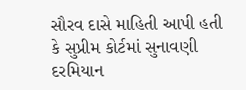સૌરવ દાસે માહિતી આપી હતી કે સુપ્રીમ કોર્ટમાં સુનાવણી દરમિયાન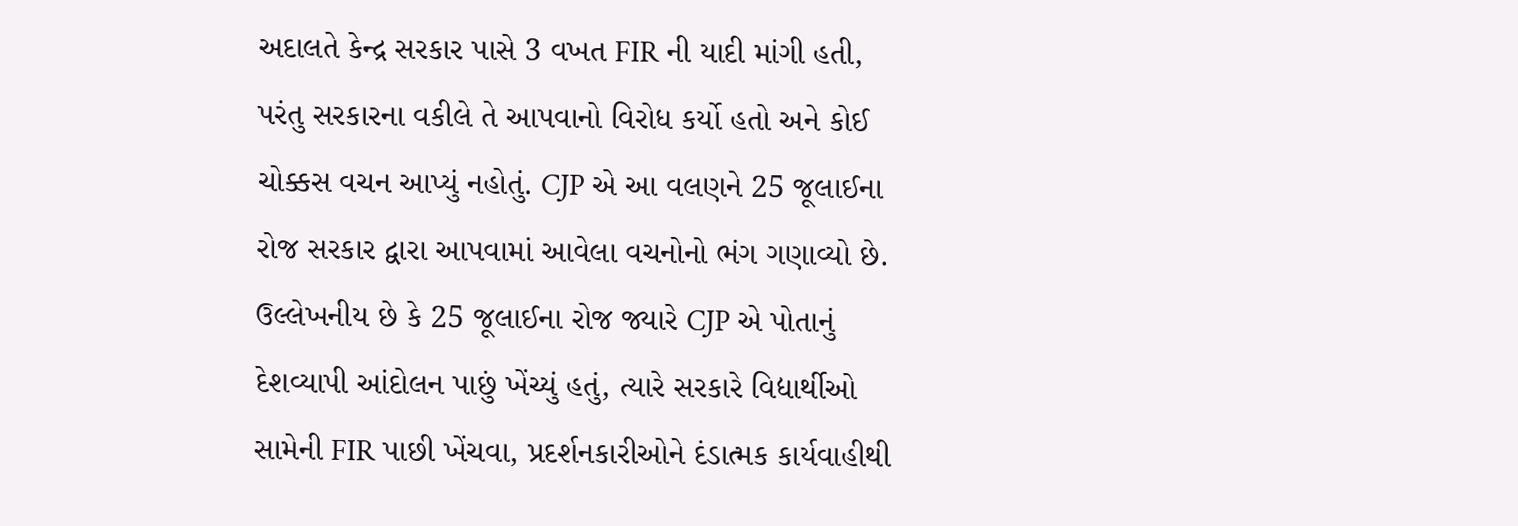અદાલતે કેન્દ્ર સરકાર પાસે 3 વખત FIR ની યાદી માંગી હતી, પરંતુ સરકારના વકીલે તે આપવાનો વિરોધ કર્યો હતો અને કોઈ ચોક્કસ વચન આપ્યું નહોતું. CJP એ આ વલણને 25 જૂલાઈના રોજ સરકાર દ્વારા આપવામાં આવેલા વચનોનો ભંગ ગણાવ્યો છે. ઉલ્લેખનીય છે કે 25 જૂલાઈના રોજ જ્યારે CJP એ પોતાનું દેશવ્યાપી આંદોલન પાછું ખેંચ્યું હતું, ત્યારે સરકારે વિદ્યાર્થીઓ સામેની FIR પાછી ખેંચવા, પ્રદર્શનકારીઓને દંડાત્મક કાર્યવાહીથી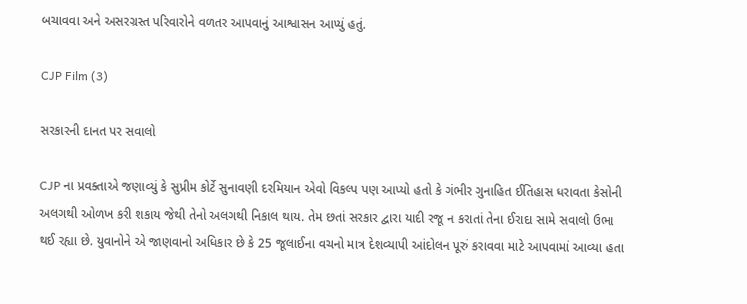બચાવવા અને અસરગ્રસ્ત પરિવારોને વળતર આપવાનું આશ્વાસન આપ્યું હતું.

CJP Film (3)

સરકારની દાનત પર સવાલો

CJP ના પ્રવક્તાએ જણાવ્યું કે સુપ્રીમ કોર્ટે સુનાવણી દરમિયાન એવો વિકલ્પ પણ આપ્યો હતો કે ગંભીર ગુનાહિત ઈતિહાસ ધરાવતા કેસોની અલગથી ઓળખ કરી શકાય જેથી તેનો અલગથી નિકાલ થાય. તેમ છતાં સરકાર દ્વારા યાદી રજૂ ન કરાતાં તેના ઈરાદા સામે સવાલો ઉભા થઈ રહ્યા છે. યુવાનોને એ જાણવાનો અધિકાર છે કે 25 જૂલાઈના વચનો માત્ર દેશવ્યાપી આંદોલન પૂરું કરાવવા માટે આપવામાં આવ્યા હતા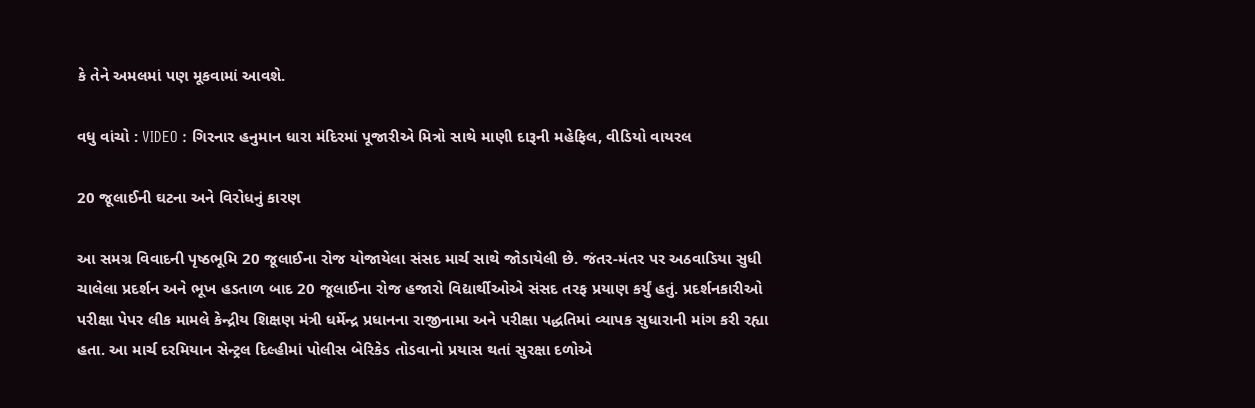કે તેને અમલમાં પણ મૂકવામાં આવશે.

વધુ વાંચો : VIDEO : ગિરનાર હનુમાન ધારા મંદિરમાં પૂજારીએ મિત્રો સાથે માણી દારૂની મહેફિલ, વીડિયો વાયરલ

20 જૂલાઈની ઘટના અને વિરોધનું કારણ

આ સમગ્ર વિવાદની પૃષ્ઠભૂમિ 20 જૂલાઈના રોજ યોજાયેલા સંસદ માર્ચ સાથે જોડાયેલી છે. જંતર-મંતર પર અઠવાડિયા સુધી ચાલેલા પ્રદર્શન અને ભૂખ હડતાળ બાદ 20 જૂલાઈના રોજ હજારો વિદ્યાર્થીઓએ સંસદ તરફ પ્રયાણ કર્યું હતું. પ્રદર્શનકારીઓ પરીક્ષા પેપર લીક મામલે કેન્દ્રીય શિક્ષણ મંત્રી ધર્મેન્દ્ર પ્રધાનના રાજીનામા અને પરીક્ષા પદ્ધતિમાં વ્યાપક સુધારાની માંગ કરી રહ્યા હતા. આ માર્ચ દરમિયાન સેન્ટ્રલ દિલ્હીમાં પોલીસ બેરિકેડ તોડવાનો પ્રયાસ થતાં સુરક્ષા દળોએ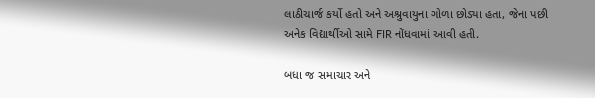લાઠીચાર્જ કર્યો હતો અને અશ્રુવાયુના ગોળા છોડ્યા હતા, જેના પછી અનેક વિદ્યાર્થીઓ સામે FIR નોંધવામાં આવી હતી.

બધા જ સમાચાર અને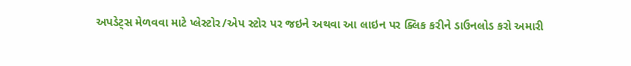અપડેટ્સ મેળવવા માટે પ્લેસ્ટોર/એપ સ્ટોર પર જઇને અથવા આ લાઇન પર ક્લિક કરીને ડાઉનલોડ કરો અમારી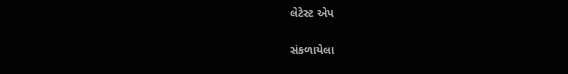લેટેસ્ટ એપ

સંકળાયેલા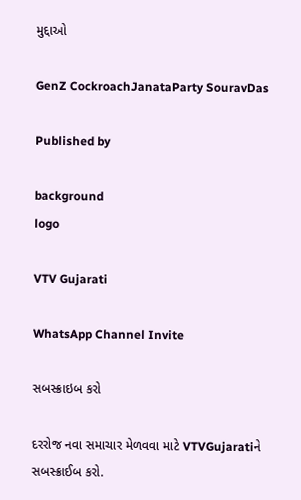મુદ્દાઓ

GenZ CockroachJanataParty SouravDas

Published by

background
logo

VTV Gujarati

WhatsApp Channel Invite

સબસ્ક્રાઇબ કરો

દરરોજ નવા સમાચાર મેળવવા માટે VTVGujaratiને સબસ્ક્રાઈબ કરો.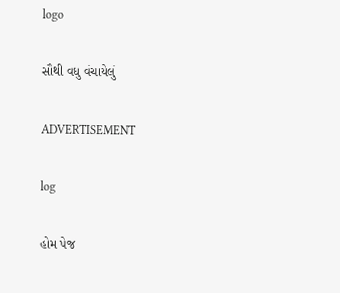logo

સૌથી વધુ વંચાયેલું

ADVERTISEMENT

log

હોમ પેજ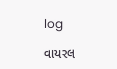log

વાયરલ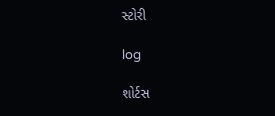સ્ટોરી

log

શોર્ટસ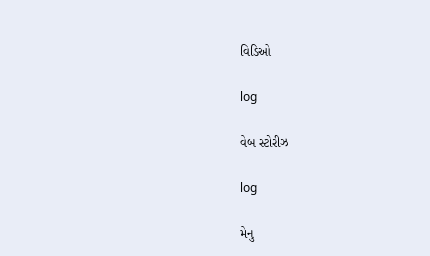વિડિઓ

log

વેબ સ્ટોરીઝ

log

મેનુ